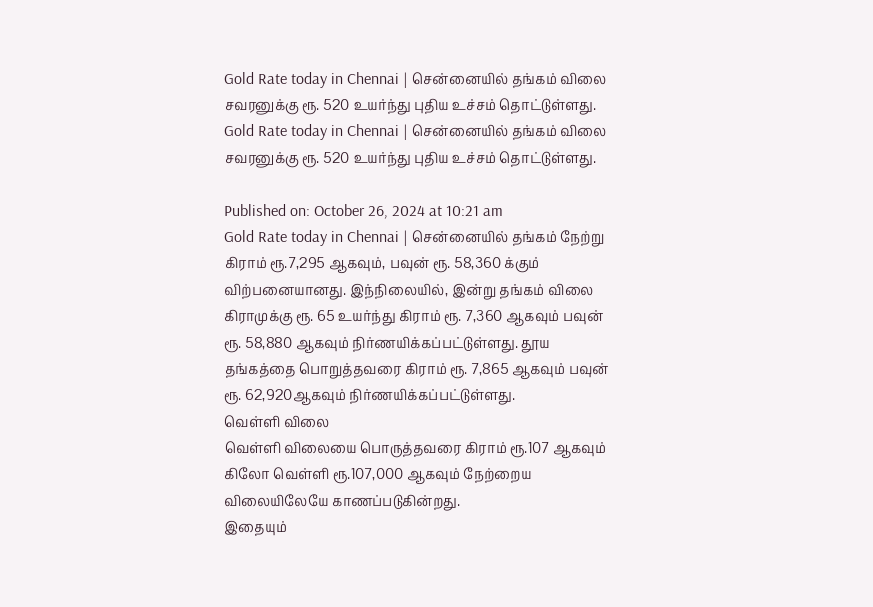Gold Rate today in Chennai | சென்னையில் தங்கம் விலை சவரனுக்கு ரூ. 520 உயர்ந்து புதிய உச்சம் தொட்டுள்ளது.
Gold Rate today in Chennai | சென்னையில் தங்கம் விலை சவரனுக்கு ரூ. 520 உயர்ந்து புதிய உச்சம் தொட்டுள்ளது.

Published on: October 26, 2024 at 10:21 am
Gold Rate today in Chennai | சென்னையில் தங்கம் நேற்று கிராம் ரூ.7,295 ஆகவும், பவுன் ரூ. 58,360 க்கும் விற்பனையானது. இந்நிலையில், இன்று தங்கம் விலை கிராமுக்கு ரூ. 65 உயர்ந்து கிராம் ரூ. 7,360 ஆகவும் பவுன் ரூ. 58,880 ஆகவும் நிர்ணயிக்கப்பட்டுள்ளது. தூய தங்கத்தை பொறுத்தவரை கிராம் ரூ. 7,865 ஆகவும் பவுன் ரூ. 62,920ஆகவும் நிர்ணயிக்கப்பட்டுள்ளது.
வெள்ளி விலை
வெள்ளி விலையை பொருத்தவரை கிராம் ரூ.107 ஆகவும் கிலோ வெள்ளி ரூ.107,000 ஆகவும் நேற்றைய விலையிலேயே காணப்படுகின்றது.
இதையும்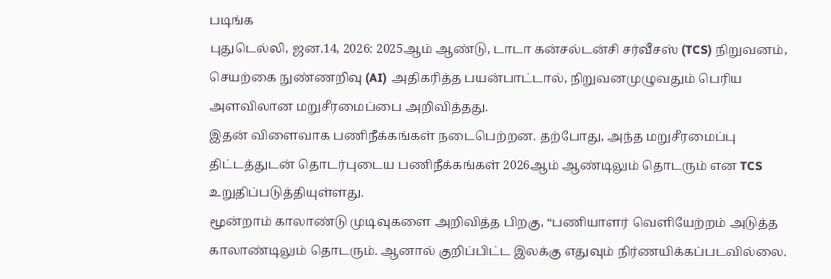படிங்க
புதுடெல்லி, ஜன.14, 2026: 2025ஆம் ஆண்டு, டாடா கன்சல்டன்சி சர்வீசஸ் (TCS) நிறுவனம், செயற்கை நுண்ணறிவு (AI) அதிகரித்த பயன்பாட்டால், நிறுவனமுழுவதும் பெரிய அளவிலான மறுசீரமைப்பை அறிவித்தது.
இதன் விளைவாக பணிநீக்கங்கள் நடைபெற்றன. தற்போது, அந்த மறுசீரமைப்பு திட்டத்துடன் தொடர்புடைய பணிநீக்கங்கள் 2026ஆம் ஆண்டிலும் தொடரும் என TCS உறுதிப்படுத்தியுள்ளது.
மூன்றாம் காலாண்டு முடிவுகளை அறிவித்த பிறகு, “பணியாளர் வெளியேற்றம் அடுத்த காலாண்டிலும் தொடரும். ஆனால் குறிப்பிட்ட இலக்கு எதுவும் நிர்ணயிக்கப்படவில்லை.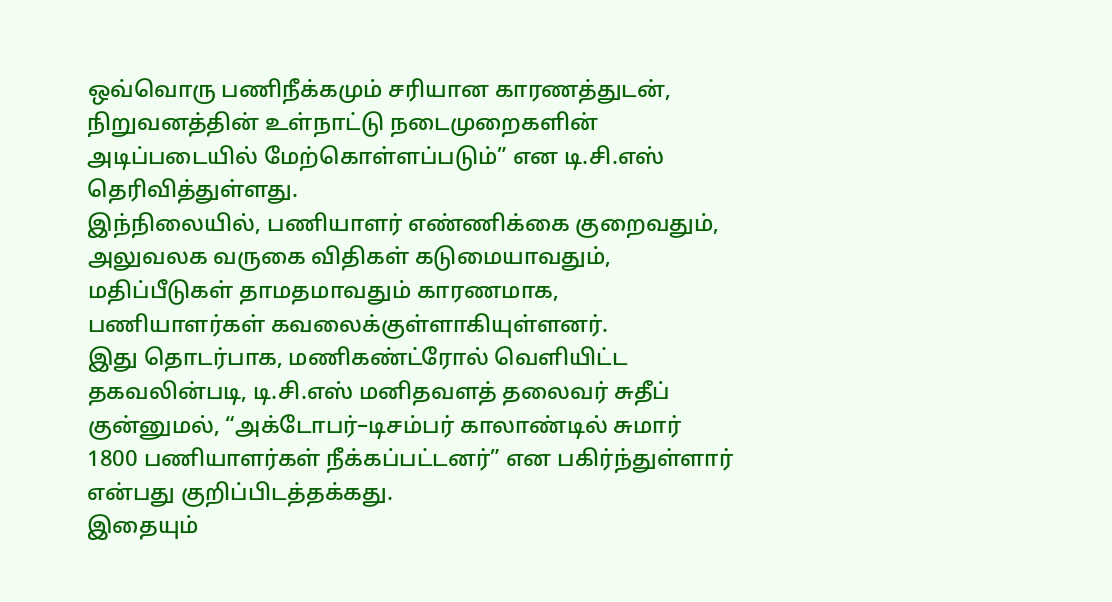ஒவ்வொரு பணிநீக்கமும் சரியான காரணத்துடன், நிறுவனத்தின் உள்நாட்டு நடைமுறைகளின் அடிப்படையில் மேற்கொள்ளப்படும்” என டி.சி.எஸ் தெரிவித்துள்ளது.
இந்நிலையில், பணியாளர் எண்ணிக்கை குறைவதும், அலுவலக வருகை விதிகள் கடுமையாவதும், மதிப்பீடுகள் தாமதமாவதும் காரணமாக, பணியாளர்கள் கவலைக்குள்ளாகியுள்ளனர்.
இது தொடர்பாக, மணிகண்ட்ரோல் வெளியிட்ட தகவலின்படி, டி.சி.எஸ் மனிதவளத் தலைவர் சுதீப் குன்னுமல், “அக்டோபர்–டிசம்பர் காலாண்டில் சுமார் 1800 பணியாளர்கள் நீக்கப்பட்டனர்” என பகிர்ந்துள்ளார் என்பது குறிப்பிடத்தக்கது.
இதையும்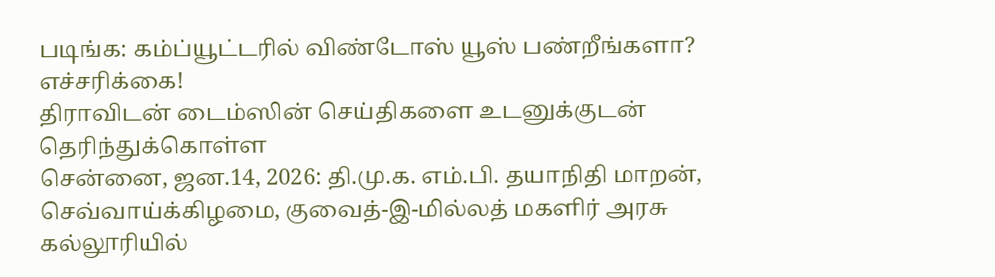படிங்க: கம்ப்யூட்டரில் விண்டோஸ் யூஸ் பண்றீங்களா? எச்சரிக்கை!
திராவிடன் டைம்ஸின் செய்திகளை உடனுக்குடன் தெரிந்துக்கொள்ள
சென்னை, ஜன.14, 2026: தி.மு.க. எம்.பி. தயாநிதி மாறன், செவ்வாய்க்கிழமை, குவைத்-இ-மில்லத் மகளிர் அரசு கல்லூரியில்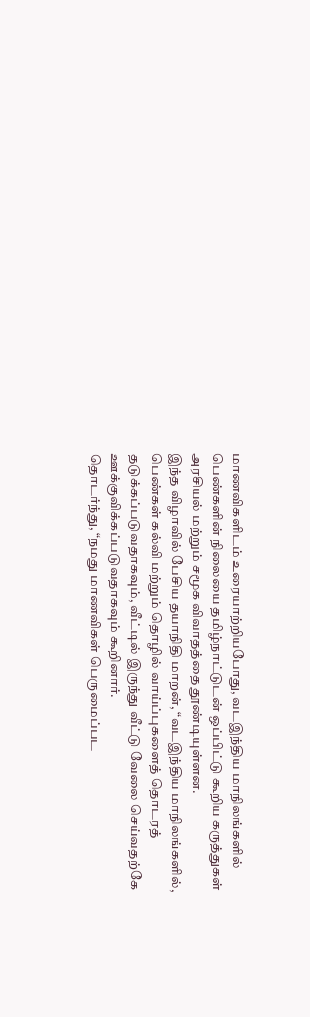மாணவிகளிடம் உரையாற்றியபோது, வடஇந்திய மாநிலங்களில் பெண்களின் நிலையை தமிழ்நாட்டுடன் ஒப்பிட்டு கூறிய கருத்துகள் அரசியல் மற்றும் சமூக விவாதத்தை தூண்டியுள்ளன.
இந்த விழாவில் பேசிய தயாநிதி மாறன், “வடஇந்திய மாநிலங்களில், பெண்கள் கல்வி மற்றும் தொழில் வாய்ப்புகளைத் தொடரத் தடுக்கப்படுவதாகவும், வீட்டில் இருந்து வீட்டு வேலை செய்வதற்கே ஊக்குவிக்கப்படுவதாகவும் கூறினார்.
தொடர்ந்து, “நமது மாணவிகள் பெருமைப்பட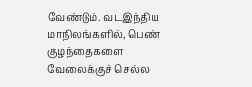வேண்டும். வடஇந்திய மாநிலங்களில், பெண் குழந்தைகளை வேலைக்குச் செல்ல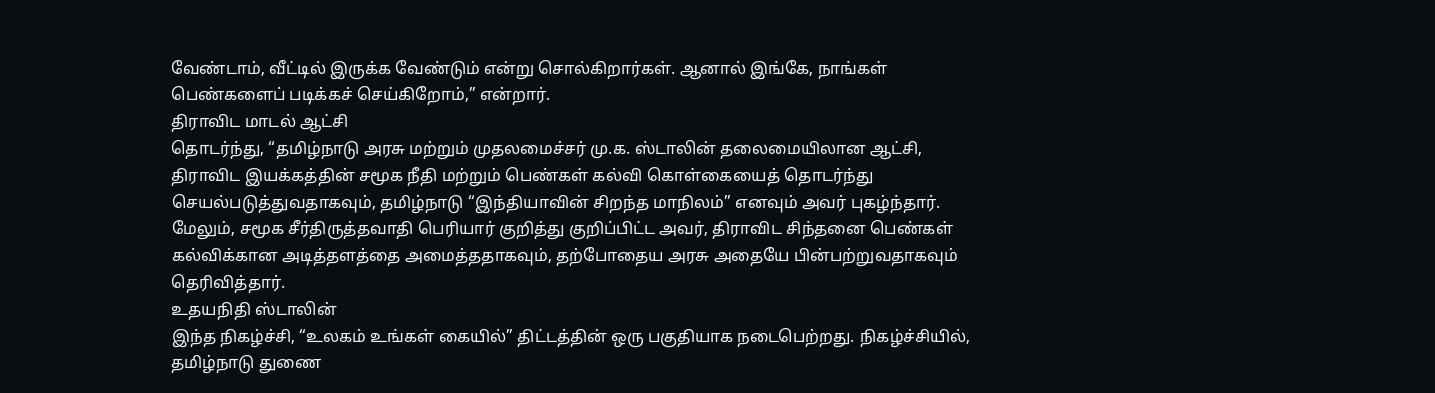வேண்டாம், வீட்டில் இருக்க வேண்டும் என்று சொல்கிறார்கள். ஆனால் இங்கே, நாங்கள் பெண்களைப் படிக்கச் செய்கிறோம்,” என்றார்.
திராவிட மாடல் ஆட்சி
தொடர்ந்து, “தமிழ்நாடு அரசு மற்றும் முதலமைச்சர் மு.க. ஸ்டாலின் தலைமையிலான ஆட்சி, திராவிட இயக்கத்தின் சமூக நீதி மற்றும் பெண்கள் கல்வி கொள்கையைத் தொடர்ந்து செயல்படுத்துவதாகவும், தமிழ்நாடு “இந்தியாவின் சிறந்த மாநிலம்” எனவும் அவர் புகழ்ந்தார்.
மேலும், சமூக சீர்திருத்தவாதி பெரியார் குறித்து குறிப்பிட்ட அவர், திராவிட சிந்தனை பெண்கள் கல்விக்கான அடித்தளத்தை அமைத்ததாகவும், தற்போதைய அரசு அதையே பின்பற்றுவதாகவும் தெரிவித்தார்.
உதயநிதி ஸ்டாலின்
இந்த நிகழ்ச்சி, “உலகம் உங்கள் கையில்” திட்டத்தின் ஒரு பகுதியாக நடைபெற்றது. நிகழ்ச்சியில், தமிழ்நாடு துணை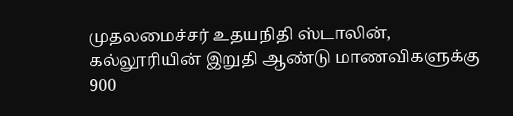முதலமைச்சர் உதயநிதி ஸ்டாலின், கல்லூரியின் இறுதி ஆண்டு மாணவிகளுக்கு 900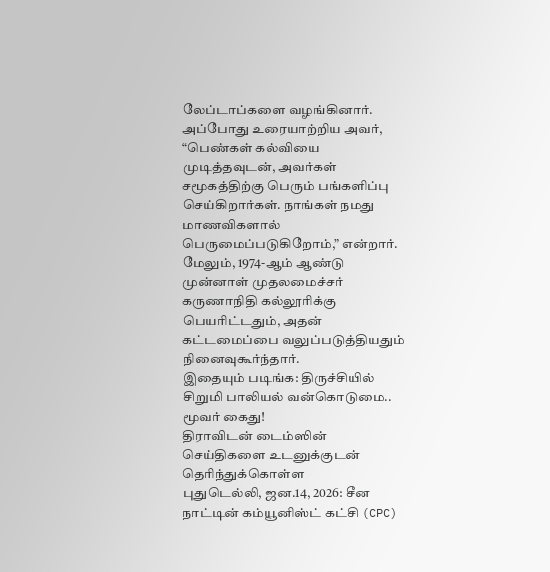லேப்டாப்களை வழங்கினார்.
அப்போது உரையாற்றிய அவர், “பெண்கள் கல்வியை முடித்தவுடன், அவர்கள் சமூகத்திற்கு பெரும் பங்களிப்பு செய்கிறார்கள். நாங்கள் நமது மாணவிகளால் பெருமைப்படுகிறோம்,” என்றார்.
மேலும், 1974-ஆம் ஆண்டு முன்னாள் முதலமைச்சர் கருணாநிதி கல்லூரிக்கு பெயரிட்டதும், அதன் கட்டமைப்பை வலுப்படுத்தியதும் நினைவுகூர்ந்தார்.
இதையும் படிங்க: திருச்சியில் சிறுமி பாலியல் வன்கொடுமை.. மூவர் கைது!
திராவிடன் டைம்ஸின் செய்திகளை உடனுக்குடன் தெரிந்துக்கொள்ள
புதுடெல்லி, ஜன.14, 2026: சீன நாட்டின் கம்யூனிஸ்ட் கட்சி (CPC)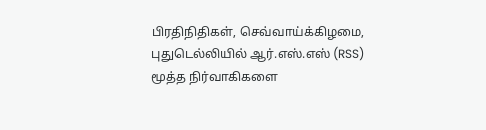பிரதிநிதிகள், செவ்வாய்க்கிழமை, புதுடெல்லியில் ஆர்.எஸ்.எஸ் (RSS) மூத்த நிர்வாகிகளை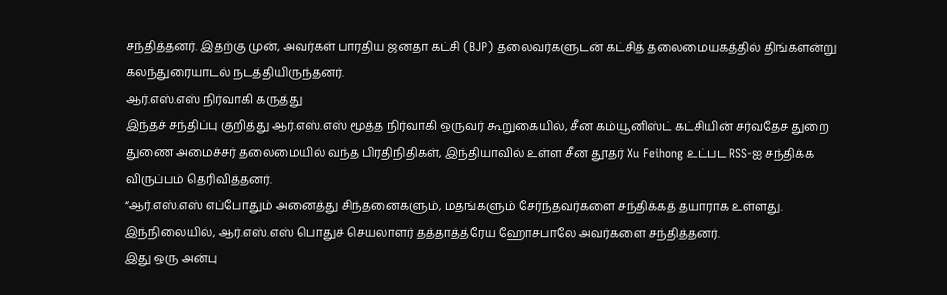சந்தித்தனர். இதற்கு முன், அவர்கள் பாரதிய ஜனதா கட்சி (BJP) தலைவர்களுடன் கட்சித் தலைமையகத்தில் திங்களன்று கலந்துரையாடல் நடத்தியிருந்தனர்.
ஆர்.எஸ்.எஸ் நிர்வாகி கருத்து
இந்தச் சந்திப்பு குறித்து ஆர்.எஸ்.எஸ் மூத்த நிர்வாகி ஒருவர் கூறுகையில், சீன கம்யூனிஸ்ட் கட்சியின் சர்வதேச துறை துணை அமைச்சர் தலைமையில் வந்த பிரதிநிதிகள், இந்தியாவில் உள்ள சீன தூதர் Xu Feihong உட்பட RSS-ஐ சந்திக்க விருப்பம் தெரிவித்தனர்.
“ஆர்.எஸ்.எஸ் எப்போதும் அனைத்து சிந்தனைகளும், மதங்களும் சேர்ந்தவர்களை சந்திக்கத் தயாராக உள்ளது. இந்நிலையில், ஆர்.எஸ்.எஸ் பொதுச் செயலாளர் தத்தாத்த்ரேய ஹோசபாலே அவர்களை சந்தித்தனர்.
இது ஒரு அன்பு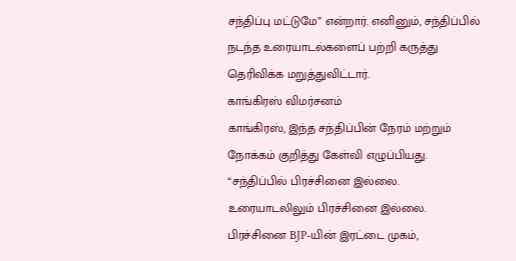சந்திப்பு மட்டுமே” என்றார். எனினும், சந்திப்பில் நடந்த உரையாடல்களைப் பற்றி கருத்து தெரிவிக்க மறுத்துவிட்டார்.
காங்கிரஸ் விமர்சனம்
காங்கிரஸ், இந்த சந்திப்பின் நேரம் மற்றும் நோக்கம் குறித்து கேள்வி எழுப்பியது. “சந்திப்பில் பிரச்சினை இல்லை. உரையாடலிலும் பிரச்சினை இல்லை. பிரச்சினை BJP-யின் இரட்டை முகம்,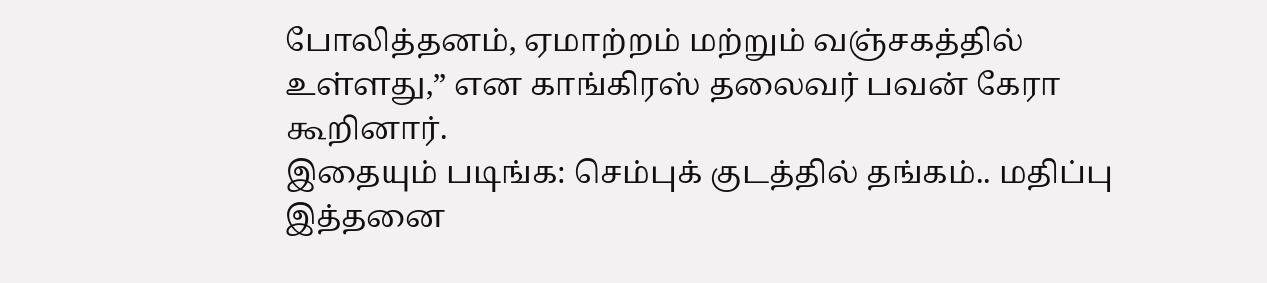போலித்தனம், ஏமாற்றம் மற்றும் வஞ்சகத்தில் உள்ளது,” என காங்கிரஸ் தலைவர் பவன் கேரா கூறினார்.
இதையும் படிங்க: செம்புக் குடத்தில் தங்கம்.. மதிப்பு இத்தனை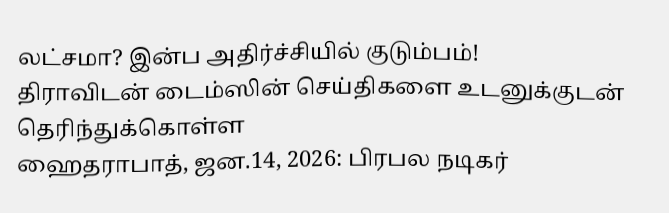லட்சமா? இன்ப அதிர்ச்சியில் குடும்பம்!
திராவிடன் டைம்ஸின் செய்திகளை உடனுக்குடன் தெரிந்துக்கொள்ள
ஹைதராபாத், ஜன.14, 2026: பிரபல நடிகர்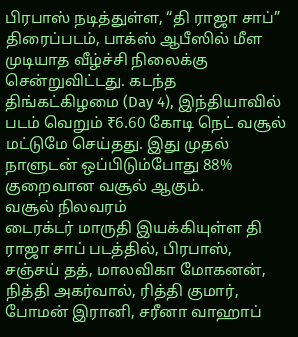பிரபாஸ் நடித்துள்ள, “தி ராஜா சாப்” திரைப்படம், பாக்ஸ் ஆபீஸில் மீள முடியாத வீழ்ச்சி நிலைக்கு சென்றுவிட்டது. கடந்த திங்கட்கிழமை (Day 4), இந்தியாவில் படம் வெறும் ₹6.60 கோடி நெட் வசூல் மட்டுமே செய்தது. இது முதல் நாளுடன் ஒப்பிடும்போது 88% குறைவான வசூல் ஆகும்.
வசூல் நிலவரம்
டைரக்டர் மாருதி இயக்கியுள்ள தி ராஜா சாப் படத்தில், பிரபாஸ், சஞ்சய் தத், மாலவிகா மோகனன், நித்தி அகர்வால், ரித்தி குமார், போமன் இரானி, சரீனா வாஹாப்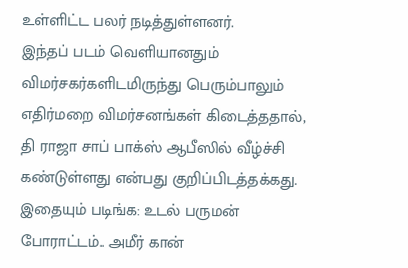உள்ளிட்ட பலர் நடித்துள்ளனர்.
இந்தப் படம் வெளியானதும் விமர்சகர்களிடமிருந்து பெரும்பாலும் எதிர்மறை விமர்சனங்கள் கிடைத்ததால், தி ராஜா சாப் பாக்ஸ் ஆபீஸில் வீழ்ச்சி கண்டுள்ளது என்பது குறிப்பிடத்தக்கது.
இதையும் படிங்க: உடல் பருமன் போராட்டம்.. அமீர் கான்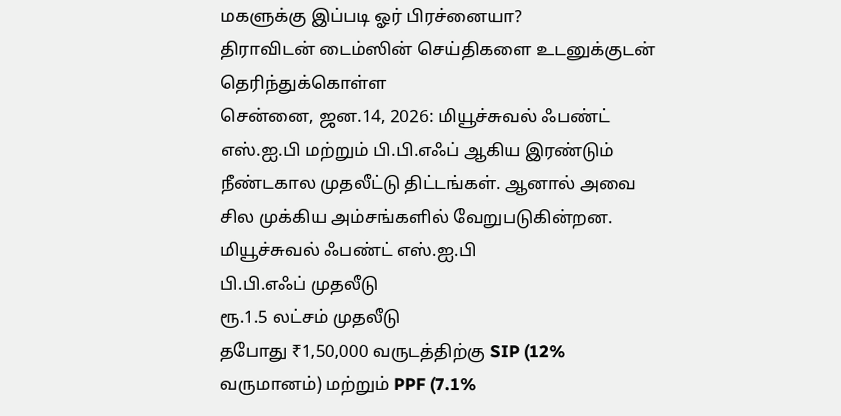மகளுக்கு இப்படி ஓர் பிரச்னையா?
திராவிடன் டைம்ஸின் செய்திகளை உடனுக்குடன் தெரிந்துக்கொள்ள
சென்னை, ஜன.14, 2026: மியூச்சுவல் ஃபண்ட் எஸ்.ஐ.பி மற்றும் பி.பி.எஃப் ஆகிய இரண்டும் நீண்டகால முதலீட்டு திட்டங்கள். ஆனால் அவை சில முக்கிய அம்சங்களில் வேறுபடுகின்றன.
மியூச்சுவல் ஃபண்ட் எஸ்.ஐ.பி
பி.பி.எஃப் முதலீடு
ரூ.1.5 லட்சம் முதலீடு
தபோது ₹1,50,000 வருடத்திற்கு SIP (12% வருமானம்) மற்றும் PPF (7.1%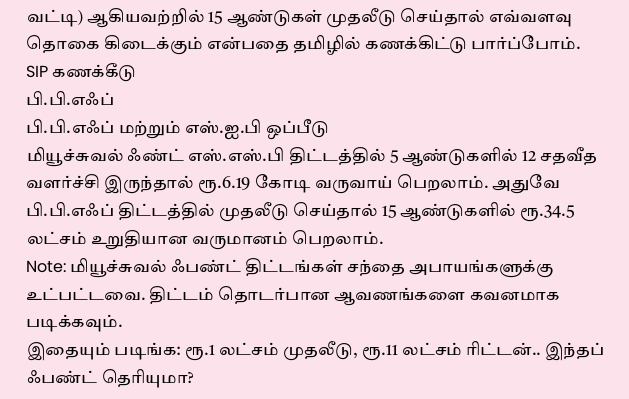வட்டி) ஆகியவற்றில் 15 ஆண்டுகள் முதலீடு செய்தால் எவ்வளவு தொகை கிடைக்கும் என்பதை தமிழில் கணக்கிட்டு பார்ப்போம்.
SIP கணக்கீடு
பி.பி.எஃப்
பி.பி.எஃப் மற்றும் எஸ்.ஐ.பி ஒப்பீடு
மியூச்சுவல் ஃண்ட் எஸ்.எஸ்.பி திட்டத்தில் 5 ஆண்டுகளில் 12 சதவீத வளர்ச்சி இருந்தால் ரூ.6.19 கோடி வருவாய் பெறலாம். அதுவே பி.பி.எஃப் திட்டத்தில் முதலீடு செய்தால் 15 ஆண்டுகளில் ரூ.34.5 லட்சம் உறுதியான வருமானம் பெறலாம்.
Note: மியூச்சுவல் ஃபண்ட் திட்டங்கள் சந்தை அபாயங்களுக்கு உட்பட்டவை. திட்டம் தொடர்பான ஆவணங்களை கவனமாக படிக்கவும்.
இதையும் படிங்க: ரூ.1 லட்சம் முதலீடு, ரூ.11 லட்சம் ரிட்டன்.. இந்தப் ஃபண்ட் தெரியுமா?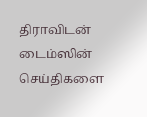திராவிடன் டைம்ஸின் செய்திகளை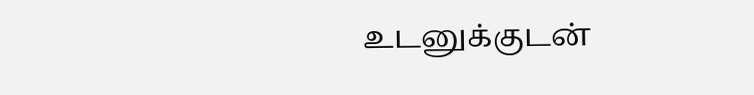உடனுக்குடன்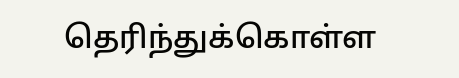தெரிந்துக்கொள்ள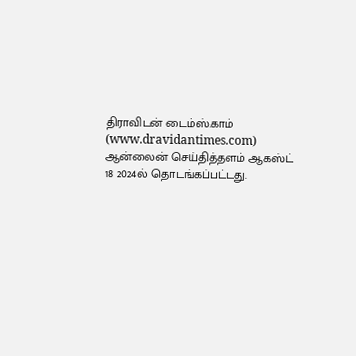திராவிடன் டைம்ஸ்.காம் (www.dravidantimes.com) ஆன்லைன் செய்தித்தளம் ஆகஸ்ட் 18 2024ல் தொடங்கப்பட்டது.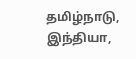தமிழ்நாடு, இந்தியா,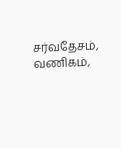சர்வதேசம், வணிகம்,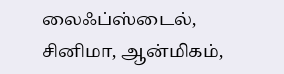லைஃப்ஸ்டைல், சினிமா, ஆன்மிகம்,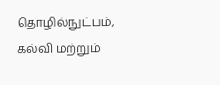தொழில்நுட்பம், கல்வி மற்றும்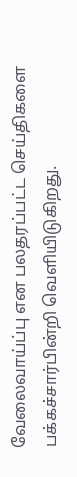வேலைவாய்ப்பு என பலதரப்பட்ட செய்திகளை பக்கச்சார்பின்றி வெளியிடுகிறது.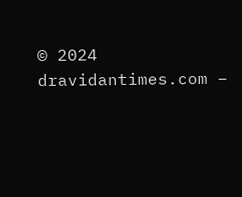© 2024 dravidantimes.com –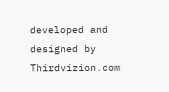developed and designed by Thirdvizion.com